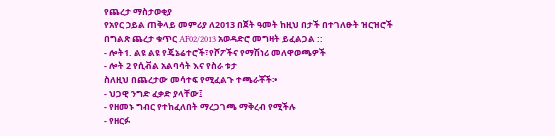የጨረታ ማስታወቂያ
የአየር ኃይል ጠቅላይ መምሪያ ለ2013 በጀት ዓመት ከዚህ በታች በተገለፁት ዝርዝሮች በግልጽ ጨረታ ቁጥር AF02/2013 አወዳድሮ መግዛት ይፈልጋል ::
- ሎት1. ልዩ ልዩ የጄኔሬተሮች፣የሾፖችና የማሽነሪ መለዋወጫዎች
- ሎት 2 የሲቭል አልባሳት እና የስራ ቱታ
ስለዚህ በጨረታው መሳተፍ የሚፈልጉ ተጫራቾች፡•
- ህጋዊ ንግድ ፈቃድ ያላቸው፤
- የዘመኑ ግብር የተከፈለበት ማረጋገጫ ማቅረብ የሚችሉ
- የዘርፉ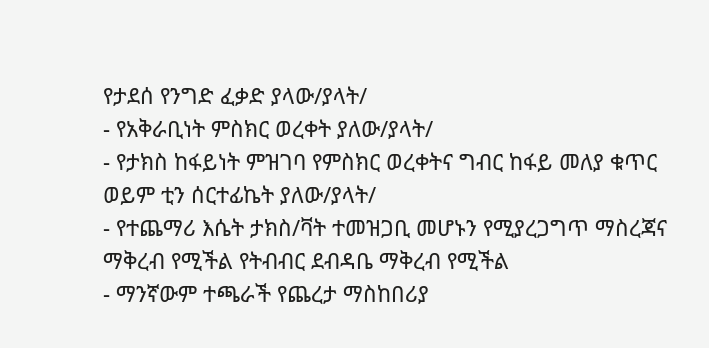የታደሰ የንግድ ፈቃድ ያላው/ያላት/
- የአቅራቢነት ምስክር ወረቀት ያለው/ያላት/
- የታክስ ከፋይነት ምዝገባ የምስክር ወረቀትና ግብር ከፋይ መለያ ቁጥር ወይም ቲን ሰርተፊኬት ያለው/ያላት/
- የተጨማሪ እሴት ታክስ/ቫት ተመዝጋቢ መሆኑን የሚያረጋግጥ ማስረጃና ማቅረብ የሚችል የትብብር ደብዳቤ ማቅረብ የሚችል
- ማንኛውም ተጫራች የጨረታ ማስከበሪያ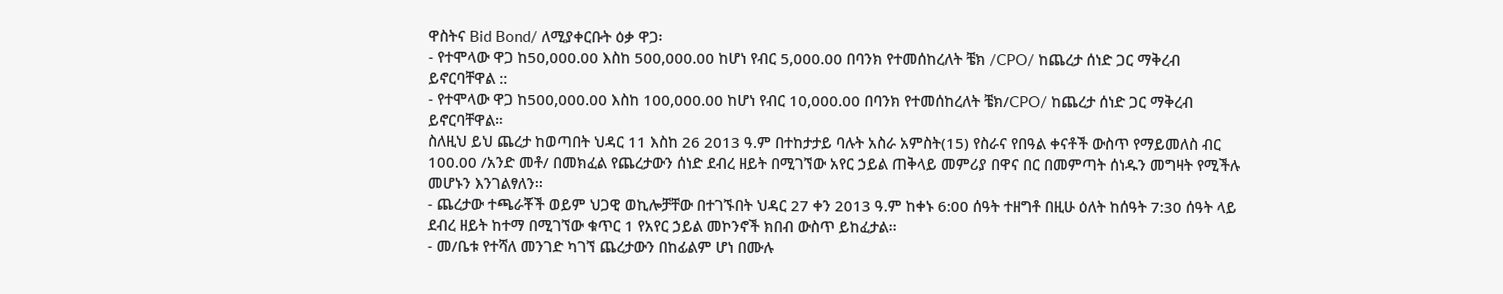ዋስትና Bid Bond/ ለሚያቀርቡት ዕቃ ዋጋ፡
- የተሞላው ዋጋ ከ50,000.00 እስከ 500,000.00 ከሆነ የብር 5,000.00 በባንክ የተመሰከረለት ቼክ /CPO/ ከጨረታ ሰነድ ጋር ማቅረብ ይኖርባቸዋል ::
- የተሞላው ዋጋ ከ500,000.00 እስከ 100,000.00 ከሆነ የብር 10,000.00 በባንክ የተመሰከረለት ቼክ/CPO/ ከጨረታ ሰነድ ጋር ማቅረብ ይኖርባቸዋል።
ስለዚህ ይህ ጨረታ ከወጣበት ህዳር 11 እስከ 26 2013 ዓ.ም በተከታታይ ባሉት አስራ አምስት(15) የስራና የበዓል ቀናቶች ውስጥ የማይመለስ ብር 100.00 /አንድ መቶ/ በመክፈል የጨረታውን ሰነድ ደብረ ዘይት በሚገኘው አየር ኃይል ጠቅላይ መምሪያ በዋና በር በመምጣት ሰነዱን መግዛት የሚችሉ መሆኑን እንገልፃለን፡፡
- ጨረታው ተጫራቾች ወይም ህጋዊ ወኪሎቻቸው በተገኙበት ህዳር 27 ቀን 2013 ዓ.ም ከቀኑ 6:00 ሰዓት ተዘግቶ በዚሁ ዕለት ከሰዓት 7:30 ሰዓት ላይ ደብረ ዘይት ከተማ በሚገኘው ቁጥር 1 የአየር ኃይል መኮንኖች ክበብ ውስጥ ይከፈታል፡፡
- መ/ቤቱ የተሻለ መንገድ ካገኘ ጨረታውን በከፊልም ሆነ በሙሉ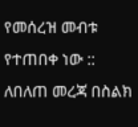የመሰረዝ መብቱ የተጠበቀ ነው ::
ለበለጠ መረጃ በስልክ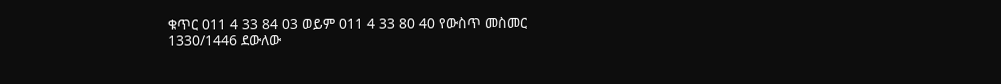ቁጥር 011 4 33 84 03 ወይም 011 4 33 80 40 የውስጥ መስመር
1330/1446 ደውለው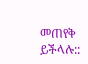መጠየቅ ይችላሉ::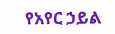የአየር ኃይል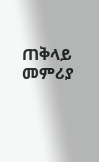ጠቅላይ መምሪያ